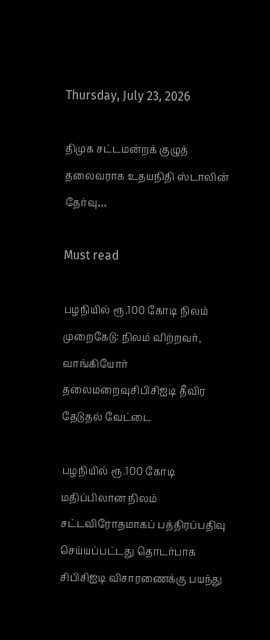Thursday, July 23, 2026

திமுக சட்டமன்றக் குழுத் தலைவராக உதயநிதி ஸ்டாலின் தேர்வு…

Must read

பழநியில் ரூ.100 கோடி நிலம் முறைகேடு: நிலம் விற்றவர், வாங்கியோர் தலைமறைவுசிபிசிஐடி தீவிர தேடுதல் வேட்டை

பழநியில் ரூ.100 கோடி மதிப்பிலான நிலம் சட்டவிரோதமாகப் பத்திரப்பதிவு செய்யப்பட்டது தொடர்பாக சிபிசிஐடி விசாரணைக்கு பயந்து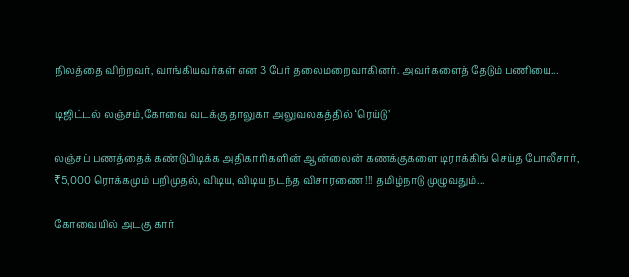நிலத்தை விற்றவர், வாங்கியவர்கள் என 3 பேர் தலைமறைவாகினர். அவர்களைத் தேடும் பணியை...

டிஜிட்டல் லஞ்சம்,கோவை வடக்கு தாலுகா அலுவலகத்தில் ‘ரெய்டு’

லஞ்சப் பணத்தைக் கண்டுபிடிக்க அதிகாரிகளின் ஆன்லைன் கணக்குகளை டிராக்கிங் செய்த போலீசார், ₹5,000 ரொக்கமும் பறிமுதல், விடிய, விடிய நடந்த விசாரணை !!! தமிழ்நாடு முழுவதும்...

கோவையில் அடகு கார்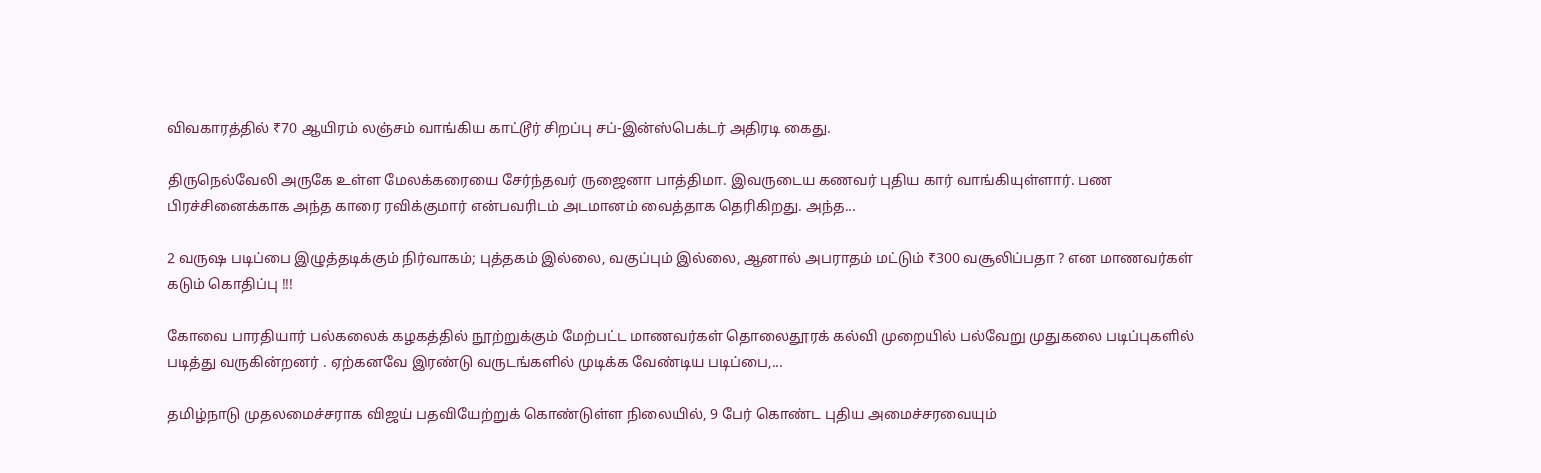விவகாரத்தில் ₹70 ஆயிரம் லஞ்சம் வாங்கிய காட்டூர் சிறப்பு சப்-இன்ஸ்பெக்டர் அதிரடி கைது.

திருநெல்வேலி அருகே உள்ள மேலக்கரையை சேர்ந்தவர் ருஜைனா பாத்திமா. இவருடைய கணவர் புதிய கார் வாங்கியுள்ளார். பண பிரச்சினைக்காக அந்த காரை ரவிக்குமார் என்பவரிடம் அடமானம் வைத்தாக தெரிகிறது. அந்த...

2 வருஷ படிப்பை இழுத்தடிக்கும் நிர்வாகம்; புத்தகம் இல்லை, வகுப்பும் இல்லை, ஆனால் அபராதம் மட்டும் ₹300 வசூலிப்பதா ? என மாணவர்கள் கடும் கொதிப்பு !!!

கோவை பாரதியார் பல்கலைக் கழகத்தில் நூற்றுக்கும் மேற்பட்ட மாணவர்கள் தொலைதூரக் கல்வி முறையில் பல்வேறு முதுகலை படிப்புகளில் படித்து வருகின்றனர் . ஏற்கனவே இரண்டு வருடங்களில் முடிக்க வேண்டிய படிப்பை,...

தமிழ்நாடு முதலமைச்சராக விஜய் பதவியேற்றுக் கொண்டுள்ள நிலையில், 9 பேர் கொண்ட புதிய அமைச்சரவையும்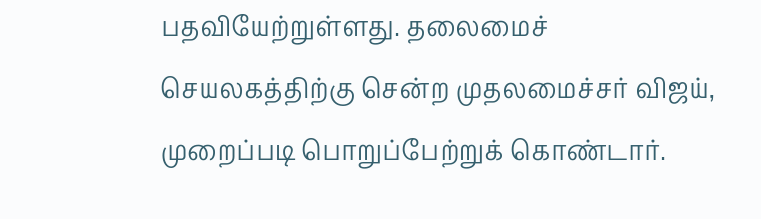பதவியேற்றுள்ளது. தலைமைச் செயலகத்திற்கு சென்ற முதலமைச்சர் விஜய், முறைப்படி பொறுப்பேற்றுக் கொண்டார்.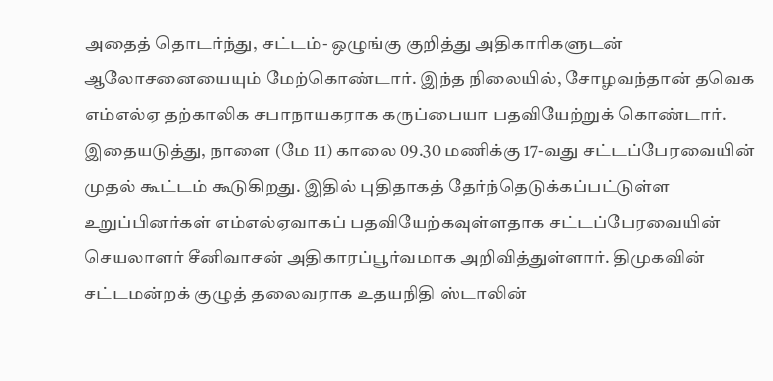அதைத் தொடர்ந்து, சட்டம்- ஒழுங்கு குறித்து அதிகாரிகளுடன் ஆலோசனையையும் மேற்கொண்டார். இந்த நிலையில், சோழவந்தான் தவெக எம்எல்ஏ தற்காலிக சபாநாயகராக கருப்பையா பதவியேற்றுக் கொண்டார். இதையடுத்து, நாளை (மே 11) காலை 09.30 மணிக்கு 17-வது சட்டப்பேரவையின் முதல் கூட்டம் கூடுகிறது. இதில் புதிதாகத் தேர்ந்தெடுக்கப்பட்டுள்ள உறுப்பினர்கள் எம்எல்ஏவாகப் பதவியேற்கவுள்ளதாக சட்டப்பேரவையின் செயலாளர் சீனிவாசன் அதிகாரப்பூர்வமாக அறிவித்துள்ளார். திமுகவின் சட்டமன்றக் குழுத் தலைவராக உதயநிதி ஸ்டாலின்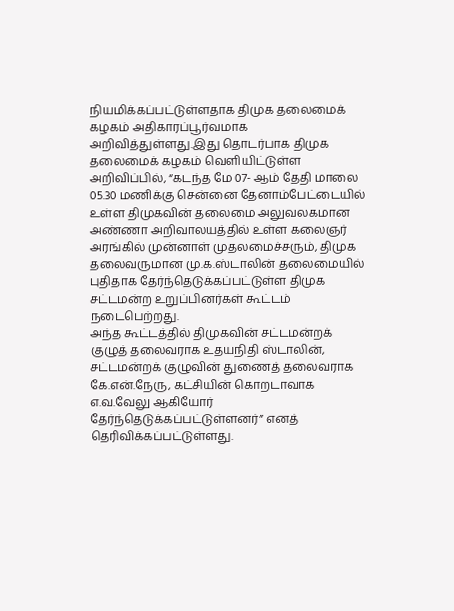நியமிக்கப்பட்டுள்ளதாக திமுக தலைமைக் கழகம் அதிகாரப்பூர்வமாக அறிவித்துள்ளது.இது தொடர்பாக திமுக தலைமைக் கழகம் வெளியிட்டுள்ள அறிவிப்பில், “கடந்த மே 07- ஆம் தேதி மாலை 05.30 மணிக்கு சென்னை தேனாம்பேட்டையில் உள்ள திமுகவின் தலைமை அலுவலகமான அண்ணா அறிவாலயத்தில் உள்ள கலைஞர் அரங்கில் முன்னாள் முதலமைச்சரும், திமுக தலைவருமான மு.க.ஸ்டாலின் தலைமையில் புதிதாக தேர்ந்தெடுக்கப்பட்டுள்ள திமுக சட்டமன்ற உறுப்பினர்கள் கூட்டம் நடைபெற்றது.
அந்த கூட்டத்தில் திமுகவின் சட்டமன்றக் குழுத் தலைவராக உதயநிதி ஸ்டாலின், சட்டமன்றக் குழுவின் துணைத் தலைவராக கே.என்.நேரு, கட்சியின் கொறடாவாக எ.வ.வேலு ஆகியோர் தேர்ந்தெடுக்கப்பட்டுள்ளனர்” எனத் தெரிவிக்கப்பட்டுள்ளது.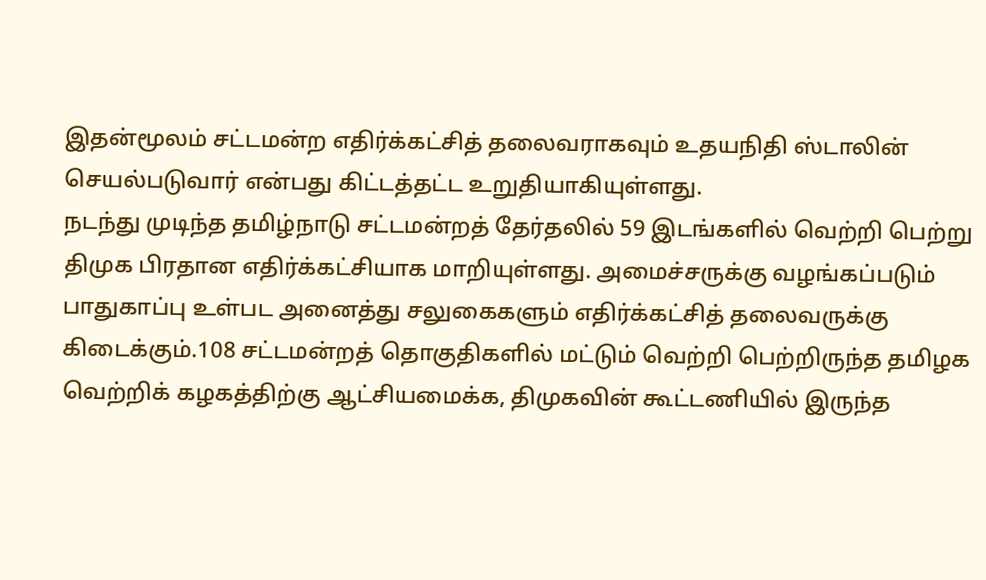இதன்மூலம் சட்டமன்ற எதிர்க்கட்சித் தலைவராகவும் உதயநிதி ஸ்டாலின் செயல்படுவார் என்பது கிட்டத்தட்ட உறுதியாகியுள்ளது.
நடந்து முடிந்த தமிழ்நாடு சட்டமன்றத் தேர்தலில் 59 இடங்களில் வெற்றி பெற்று திமுக பிரதான எதிர்க்கட்சியாக மாறியுள்ளது. அமைச்சருக்கு வழங்கப்படும் பாதுகாப்பு உள்பட அனைத்து சலுகைகளும் எதிர்க்கட்சித் தலைவருக்கு கிடைக்கும்.108 சட்டமன்றத் தொகுதிகளில் மட்டும் வெற்றி பெற்றிருந்த தமிழக வெற்றிக் கழகத்திற்கு ஆட்சியமைக்க, திமுகவின் கூட்டணியில் இருந்த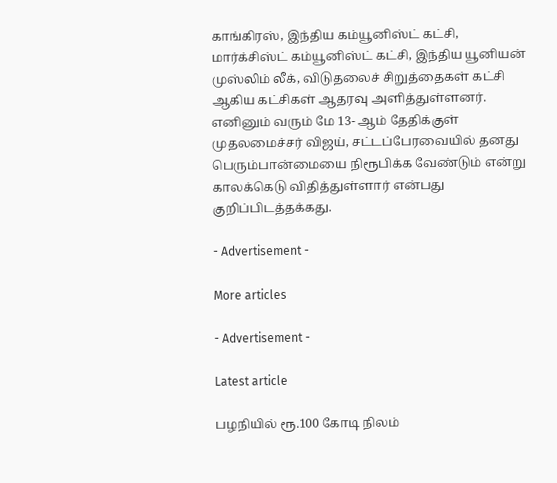காங்கிரஸ், இந்திய கம்யூனிஸ்ட் கட்சி, மார்க்சிஸ்ட் கம்யூனிஸ்ட் கட்சி, இந்திய யூனியன் முஸ்லிம் லீக், விடுதலைச் சிறுத்தைகள் கட்சி ஆகிய கட்சிகள் ஆதரவு அளித்துள்ளனர். எனினும் வரும் மே 13- ஆம் தேதிக்குள் முதலமைச்சர் விஜய், சட்டப்பேரவையில் தனது பெரும்பான்மையை நிரூபிக்க வேண்டும் என்று காலக்கெடு விதித்துள்ளார் என்பது குறிப்பிடத்தக்கது.

- Advertisement -

More articles

- Advertisement -

Latest article

பழநியில் ரூ.100 கோடி நிலம்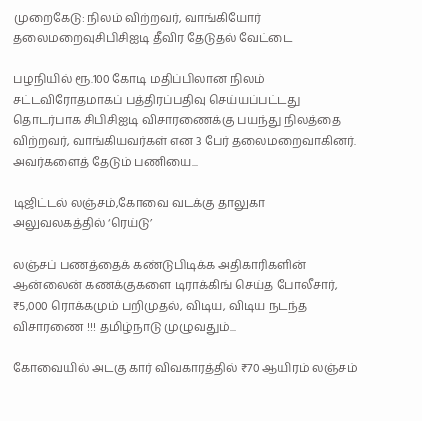முறைகேடு: நிலம் விற்றவர், வாங்கியோர் தலைமறைவுசிபிசிஐடி தீவிர தேடுதல் வேட்டை

பழநியில் ரூ.100 கோடி மதிப்பிலான நிலம் சட்டவிரோதமாகப் பத்திரப்பதிவு செய்யப்பட்டது தொடர்பாக சிபிசிஐடி விசாரணைக்கு பயந்து நிலத்தை விற்றவர், வாங்கியவர்கள் என 3 பேர் தலைமறைவாகினர். அவர்களைத் தேடும் பணியை...

டிஜிட்டல் லஞ்சம்,கோவை வடக்கு தாலுகா அலுவலகத்தில் ‘ரெய்டு’

லஞ்சப் பணத்தைக் கண்டுபிடிக்க அதிகாரிகளின் ஆன்லைன் கணக்குகளை டிராக்கிங் செய்த போலீசார், ₹5,000 ரொக்கமும் பறிமுதல், விடிய, விடிய நடந்த விசாரணை !!! தமிழ்நாடு முழுவதும்...

கோவையில் அடகு கார் விவகாரத்தில் ₹70 ஆயிரம் லஞ்சம்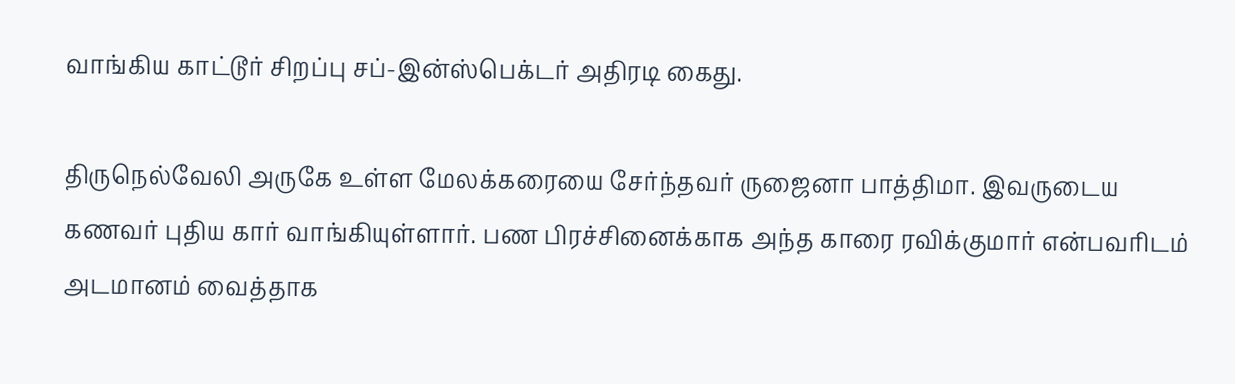வாங்கிய காட்டூர் சிறப்பு சப்-இன்ஸ்பெக்டர் அதிரடி கைது.

திருநெல்வேலி அருகே உள்ள மேலக்கரையை சேர்ந்தவர் ருஜைனா பாத்திமா. இவருடைய கணவர் புதிய கார் வாங்கியுள்ளார். பண பிரச்சினைக்காக அந்த காரை ரவிக்குமார் என்பவரிடம் அடமானம் வைத்தாக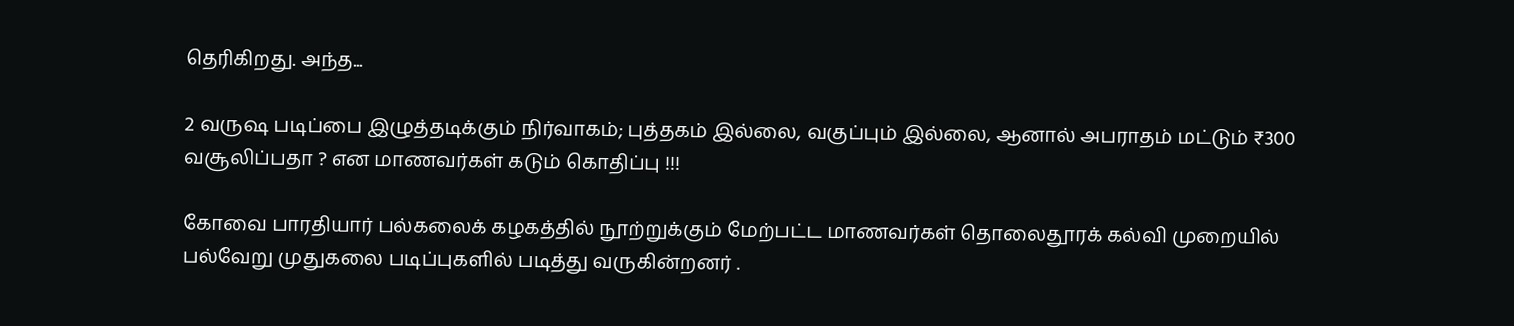தெரிகிறது. அந்த...

2 வருஷ படிப்பை இழுத்தடிக்கும் நிர்வாகம்; புத்தகம் இல்லை, வகுப்பும் இல்லை, ஆனால் அபராதம் மட்டும் ₹300 வசூலிப்பதா ? என மாணவர்கள் கடும் கொதிப்பு !!!

கோவை பாரதியார் பல்கலைக் கழகத்தில் நூற்றுக்கும் மேற்பட்ட மாணவர்கள் தொலைதூரக் கல்வி முறையில் பல்வேறு முதுகலை படிப்புகளில் படித்து வருகின்றனர் .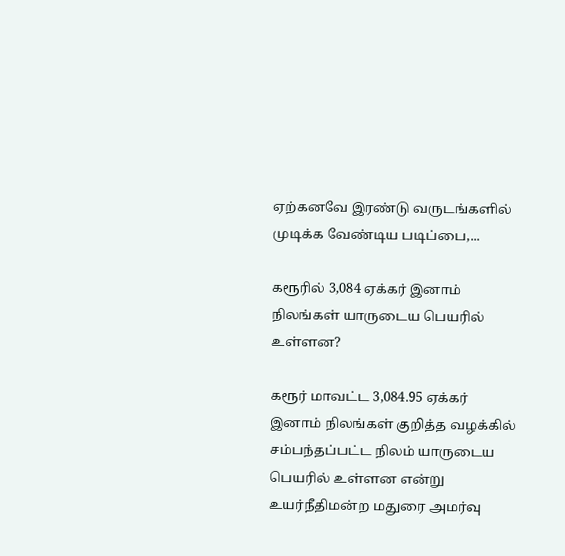ஏற்கனவே இரண்டு வருடங்களில் முடிக்க வேண்டிய படிப்பை,...

கரூரில் 3,084 ஏக்கர் இனாம் நிலங்கள் யாருடைய பெயரில் உள்ளன?

கரூர் மாவட்ட 3,084.95 ஏக்கர் இனாம் நிலங்கள் குறித்த வழக்கில் சம்பந்தப்பட்ட நிலம் யாருடைய பெயரில் உள்ளன என்று உயர்நீதிமன்ற மதுரை அமர்வு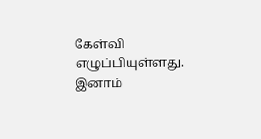கேள்வி எழுப்பியுள்ளது. இனாம்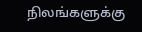நிலங்களுக்கு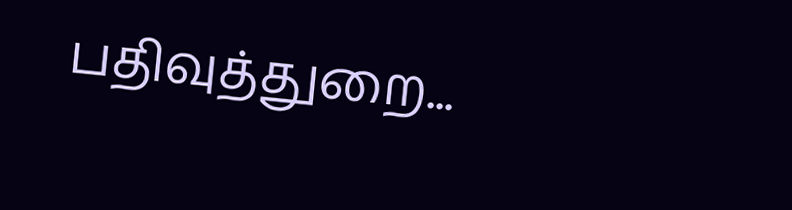பதிவுத்துறை...